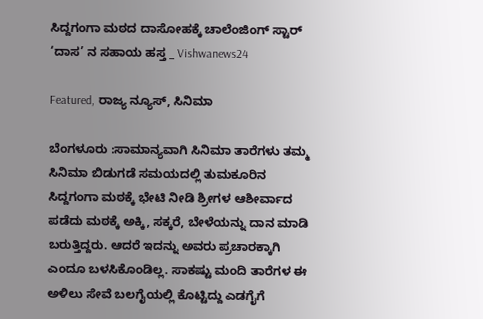ಸಿದ್ದಗಂಗಾ ಮಠದ ದಾಸೋಹಕ್ಕೆ ಚಾಲೆಂಜಿಂಗ್ ಸ್ಟಾರ್ ‘ದಾಸ’ ನ ಸಹಾಯ ಹಸ್ತ _ Vishwanews24

Featured, ರಾಜ್ಯ ನ್ಯೂಸ್, ಸಿನಿಮಾ

ಬೆಂಗಳೂರು :ಸಾಮಾನ್ಯವಾಗಿ ಸಿನಿಮಾ ತಾರೆಗಳು ತಮ್ಮ ಸಿನಿಮಾ ಬಿಡುಗಡೆ ಸಮಯದಲ್ಲಿ ತುಮಕೂರಿನ ಸಿದ್ದಗಂಗಾ ಮಠಕ್ಕೆ ಭೇಟಿ ನೀಡಿ ಶ್ರೀಗಳ ಆಶೀರ್ವಾದ ಪಡೆದು ಮಠಕ್ಕೆ ಅಕ್ಕಿ, ಸಕ್ಕರೆ, ಬೇಳೆಯನ್ನು ದಾನ ಮಾಡಿ ಬರುತ್ತಿದ್ದರು. ಆದರೆ ಇದನ್ನು ಅವರು ಪ್ರಚಾರಕ್ಕಾಗಿ ಎಂದೂ ಬಳಸಿಕೊಂಡಿಲ್ಲ. ಸಾಕಷ್ಟು ಮಂದಿ ತಾರೆಗಳ ಈ ಅಳಿಲು ಸೇವೆ ಬಲಗೈಯಲ್ಲಿ ಕೊಟ್ಟಿದ್ದು ಎಡಗೈಗೆ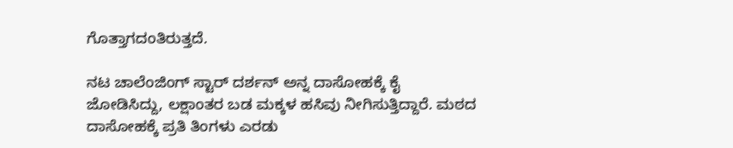ಗೊತ್ತಾಗದಂತಿರುತ್ತದೆ.

ನಟ ಚಾಲೆಂಜಿಂಗ್ ಸ್ಟಾರ್ ದರ್ಶನ್ ಅನ್ನ ದಾಸೋಹಕ್ಕೆ ಕೈ ಜೋಡಿಸಿದ್ದು, ಲಕ್ಷಾಂತರ ಬಡ ಮಕ್ಕಳ ಹಸಿವು ನೀಗಿಸುತ್ತಿದ್ದಾರೆ. ಮಠದ ದಾಸೋಹಕ್ಕೆ ಪ್ರತಿ ತಿಂಗಳು ಎರಡು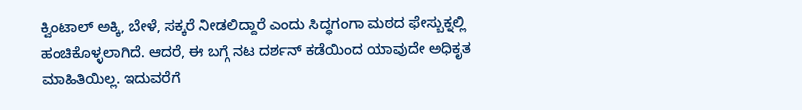ಕ್ವಿಂಟಾಲ್ ಅಕ್ಕಿ, ಬೇಳೆ, ಸಕ್ಕರೆ ನೀಡಲಿದ್ದಾರೆ ಎಂದು ಸಿದ್ಧಗಂಗಾ ಮಠದ ಫೇಸ್ಬುಕ್ನಲ್ಲಿ ಹಂಚಿಕೊಳ್ಳಲಾಗಿದೆ. ಆದರೆ, ಈ ಬಗ್ಗೆ ನಟ ದರ್ಶನ್ ಕಡೆಯಿಂದ ಯಾವುದೇ ಅಧಿಕೃತ ಮಾಹಿತಿಯಿಲ್ಲ. ಇದುವರೆಗೆ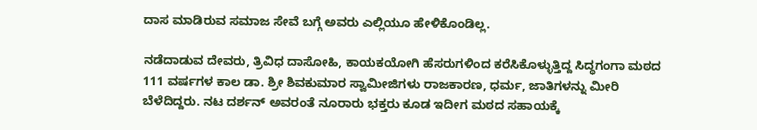ದಾಸ ಮಾಡಿರುವ ಸಮಾಜ ಸೇವೆ ಬಗ್ಗೆ ಅವರು ಎಲ್ಲಿಯೂ ಹೇಳಿಕೊಂಡಿಲ್ಲ.

ನಡೆದಾಡುವ ದೇವರು, ತ್ರಿವಿಧ ದಾಸೋಹಿ, ಕಾಯಕಯೋಗಿ ಹೆಸರುಗಳಿಂದ ಕರೆಸಿಕೊಳ್ಳುತ್ತಿದ್ದ ಸಿದ್ಧಗಂಗಾ ಮಠದ 111 ವರ್ಷಗಳ ಕಾಲ ಡಾ. ಶ್ರೀ ಶಿವಕುಮಾರ ಸ್ವಾಮೀಜಿಗಳು ರಾಜಕಾರಣ, ಧರ್ಮ, ಜಾತಿಗಳನ್ನು ಮೀರಿ ಬೆಳೆದಿದ್ದರು. ನಟ ದರ್ಶನ್ ಅವರಂತೆ ನೂರಾರು ಭಕ್ತರು ಕೂಡ ಇದೀಗ ಮಠದ ಸಹಾಯಕ್ಕೆ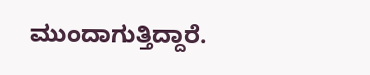ಮುಂದಾಗುತ್ತಿದ್ದಾರೆ.